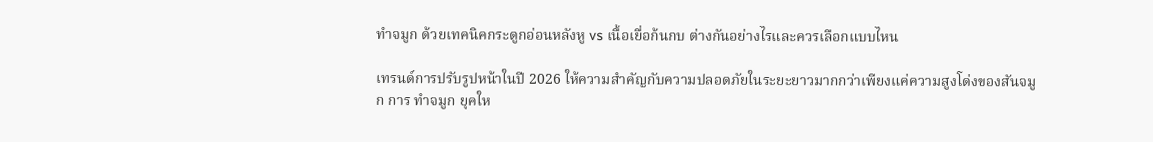ทำจมูก ด้วยเทคนิคกระดูกอ่อนหลังหู vs เนื้อเยื่อก้นกบ ต่างกันอย่างไรและควรเลือกแบบไหน

เทรนด์การปรับรูปหน้าในปี 2026 ให้ความสำคัญกับความปลอดภัยในระยะยาวมากกว่าเพียงแค่ความสูงโด่งของสันจมูก การ ทำจมูก ยุคให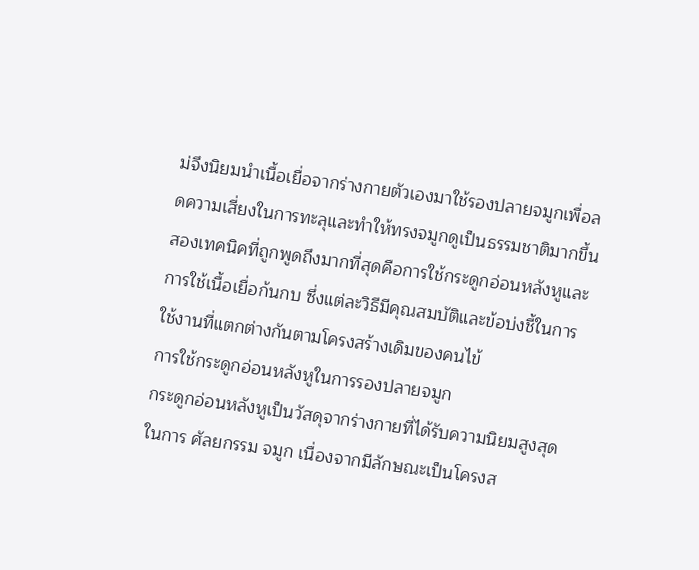ม่จึงนิยมนำเนื้อเยื่อจากร่างกายตัวเองมาใช้รองปลายจมูกเพื่อลดความเสี่ยงในการทะลุและทำให้ทรงจมูกดูเป็นธรรมชาติมากขึ้น สองเทคนิคที่ถูกพูดถึงมากที่สุดคือการใช้กระดูกอ่อนหลังหูและการใช้เนื้อเยื่อก้นกบ ซึ่งแต่ละวิธีมีคุณสมบัติและข้อบ่งชี้ในการใช้งานที่แตกต่างกันตามโครงสร้างเดิมของคนไข้
การใช้กระดูกอ่อนหลังหูในการรองปลายจมูก
กระดูกอ่อนหลังหูเป็นวัสดุจากร่างกายที่ได้รับความนิยมสูงสุดในการ ศัลยกรรม จมูก เนื่องจากมีลักษณะเป็นโครงส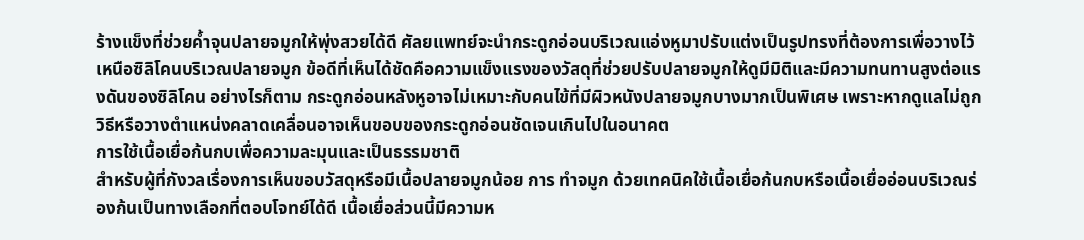ร้างแข็งที่ช่วยค้ำจุนปลายจมูกให้พุ่งสวยได้ดี ศัลยแพทย์จะนำกระดูกอ่อนบริเวณแอ่งหูมาปรับแต่งเป็นรูปทรงที่ต้องการเพื่อวางไว้เหนือซิลิโคนบริเวณปลายจมูก ข้อดีที่เห็นได้ชัดคือความแข็งแรงของวัสดุที่ช่วยปรับปลายจมูกให้ดูมีมิติและมีความทนทานสูงต่อแรงดันของซิลิโคน อย่างไรก็ตาม กระดูกอ่อนหลังหูอาจไม่เหมาะกับคนไข้ที่มีผิวหนังปลายจมูกบางมากเป็นพิเศษ เพราะหากดูแลไม่ถูกวิธีหรือวางตำแหน่งคลาดเคลื่อนอาจเห็นขอบของกระดูกอ่อนชัดเจนเกินไปในอนาคต
การใช้เนื้อเยื่อก้นกบเพื่อความละมุนและเป็นธรรมชาติ
สำหรับผู้ที่กังวลเรื่องการเห็นขอบวัสดุหรือมีเนื้อปลายจมูกน้อย การ ทำจมูก ด้วยเทคนิคใช้เนื้อเยื่อก้นกบหรือเนื้อเยื่ออ่อนบริเวณร่องก้นเป็นทางเลือกที่ตอบโจทย์ได้ดี เนื้อเยื่อส่วนนี้มีความห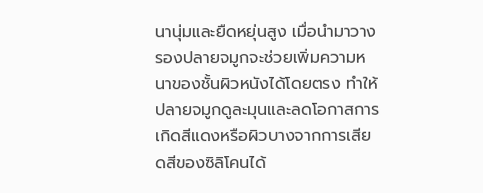นานุ่มและยืดหยุ่นสูง เมื่อนำมาวางรองปลายจมูกจะช่วยเพิ่มความหนาของชั้นผิวหนังได้โดยตรง ทำให้ปลายจมูกดูละมุนและลดโอกาสการเกิดสีแดงหรือผิวบางจากการเสียดสีของซิลิโคนได้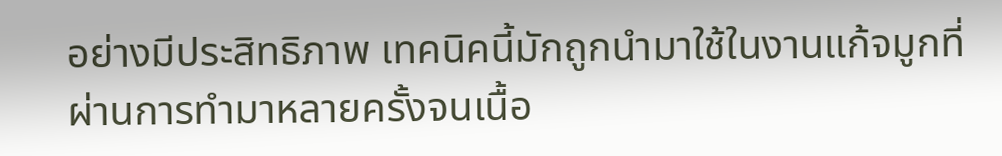อย่างมีประสิทธิภาพ เทคนิคนี้มักถูกนำมาใช้ในงานแก้จมูกที่ผ่านการทำมาหลายครั้งจนเนื้อ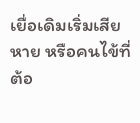เยื่อเดิมเริ่มเสียหาย หรือคนไข้ที่ต้อ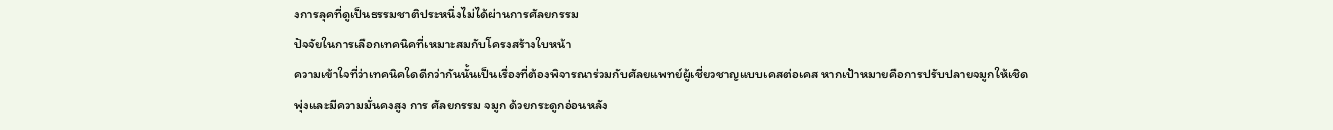งการลุคที่ดูเป็นธรรมชาติประหนึ่งไม่ได้ผ่านการศัลยกรรม
ปัจจัยในการเลือกเทคนิคที่เหมาะสมกับโครงสร้างใบหน้า
ความเข้าใจที่ว่าเทคนิคใดดีกว่ากันนั้นเป็นเรื่องที่ต้องพิจารณาร่วมกับศัลยแพทย์ผู้เชี่ยวชาญแบบเคสต่อเคส หากเป้าหมายคือการปรับปลายจมูกให้เชิดพุ่งและมีความมั่นคงสูง การ ศัลยกรรม จมูก ด้วยกระดูกอ่อนหลัง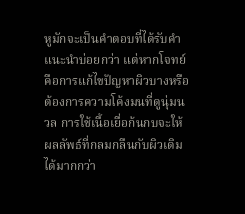หูมักจะเป็นคำตอบที่ได้รับคำแนะนำบ่อยกว่า แต่หากโจทย์คือการแก้ไขปัญหาผิวบางหรือต้องการความโค้งมนที่ดูนุ่มนวล การใช้เนื้อเยื่อก้นกบจะให้ผลลัพธ์ที่กลมกลืนกับผิวเดิมได้มากกว่า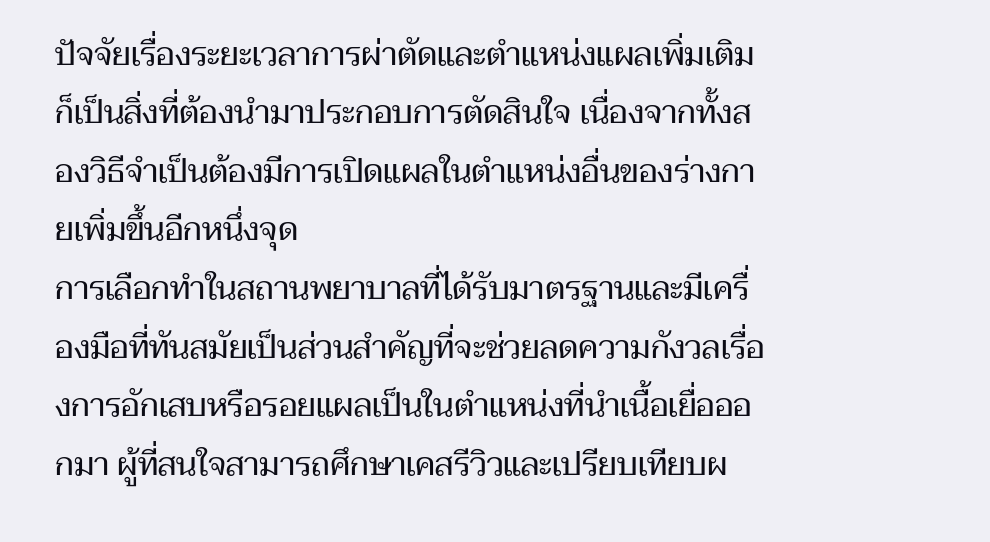ปัจจัยเรื่องระยะเวลาการผ่าตัดและตำแหน่งแผลเพิ่มเติมก็เป็นสิ่งที่ต้องนำมาประกอบการตัดสินใจ เนื่องจากทั้งสองวิธีจำเป็นต้องมีการเปิดแผลในตำแหน่งอื่นของร่างกายเพิ่มขึ้นอีกหนึ่งจุด
การเลือกทำในสถานพยาบาลที่ได้รับมาตรฐานและมีเครื่องมือที่ทันสมัยเป็นส่วนสำคัญที่จะช่วยลดความกังวลเรื่องการอักเสบหรือรอยแผลเป็นในตำแหน่งที่นำเนื้อเยื่อออกมา ผู้ที่สนใจสามารถศึกษาเคสรีวิวและเปรียบเทียบผ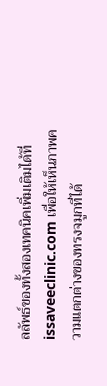ลลัพธ์ของทั้งสองเทคนิคเพิ่มเติมได้ที่ issaveeclinic.com เพื่อให้เห็นภาพความแตกต่างของทรงจมูกที่ได้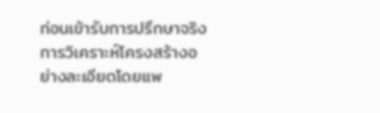ก่อนเข้ารับการปรึกษาจริง การวิเคราะห์โครงสร้างอย่างละเอียดโดยแพ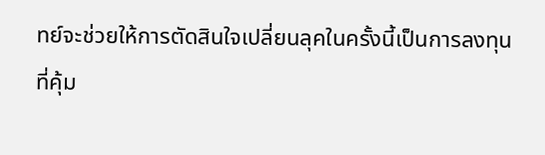ทย์จะช่วยให้การตัดสินใจเปลี่ยนลุคในครั้งนี้เป็นการลงทุนที่คุ้ม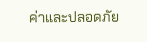ค่าและปลอดภัย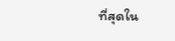ที่สุดใน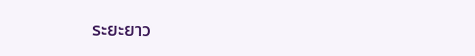ระยะยาว